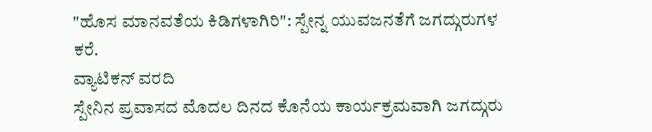"ಹೊಸ ಮಾನವತೆಯ ಕಿಡಿಗಳಾಗಿರಿ": ಸ್ಪೇನ್ನ ಯುವಜನತೆಗೆ ಜಗದ್ಗುರುಗಳ ಕರೆ.
ವ್ಯಾಟಿಕನ್ ವರದಿ
ಸ್ಪೇನಿನ ಪ್ರವಾಸದ ಮೊದಲ ದಿನದ ಕೊನೆಯ ಕಾರ್ಯಕ್ರಮವಾಗಿ ಜಗದ್ಗುರು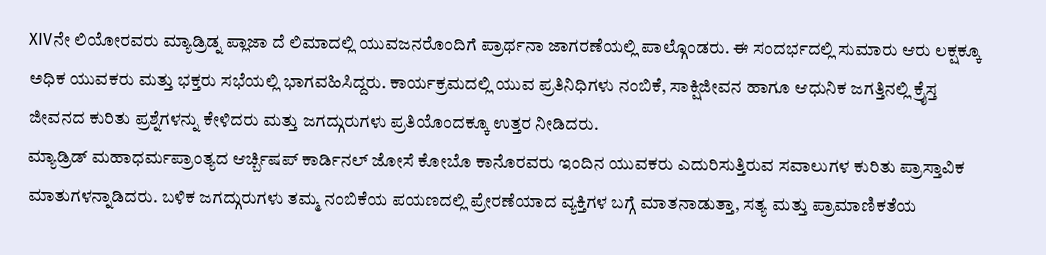XIVನೇ ಲಿಯೋರವರು ಮ್ಯಾಡ್ರಿಡ್ನ ಪ್ಲಾಜಾ ದೆ ಲಿಮಾದಲ್ಲಿ ಯುವಜನರೊಂದಿಗೆ ಪ್ರಾರ್ಥನಾ ಜಾಗರಣೆಯಲ್ಲಿ ಪಾಲ್ಗೊಂಡರು. ಈ ಸಂದರ್ಭದಲ್ಲಿ ಸುಮಾರು ಆರು ಲಕ್ಷಕ್ಕೂ ಅಧಿಕ ಯುವಕರು ಮತ್ತು ಭಕ್ತರು ಸಭೆಯಲ್ಲಿ ಭಾಗವಹಿಸಿದ್ದರು. ಕಾರ್ಯಕ್ರಮದಲ್ಲಿ ಯುವ ಪ್ರತಿನಿಧಿಗಳು ನಂಬಿಕೆ, ಸಾಕ್ಷಿಜೀವನ ಹಾಗೂ ಆಧುನಿಕ ಜಗತ್ತಿನಲ್ಲಿ ಕ್ರೈಸ್ತ ಜೀವನದ ಕುರಿತು ಪ್ರಶ್ನೆಗಳನ್ನು ಕೇಳಿದರು ಮತ್ತು ಜಗದ್ಗುರುಗಳು ಪ್ರತಿಯೊಂದಕ್ಕೂ ಉತ್ತರ ನೀಡಿದರು.
ಮ್ಯಾಡ್ರಿಡ್ ಮಹಾಧರ್ಮಪ್ರಾಂತ್ಯದ ಆರ್ಚ್ಬಿಷಪ್ ಕಾರ್ಡಿನಲ್ ಜೋಸೆ ಕೋಬೊ ಕಾನೊರವರು ಇಂದಿನ ಯುವಕರು ಎದುರಿಸುತ್ತಿರುವ ಸವಾಲುಗಳ ಕುರಿತು ಪ್ರಾಸ್ತಾವಿಕ ಮಾತುಗಳನ್ನಾಡಿದರು. ಬಳಿಕ ಜಗದ್ಗುರುಗಳು ತಮ್ಮ ನಂಬಿಕೆಯ ಪಯಣದಲ್ಲಿ ಪ್ರೇರಣೆಯಾದ ವ್ಯಕ್ತಿಗಳ ಬಗ್ಗೆ ಮಾತನಾಡುತ್ತಾ, ಸತ್ಯ ಮತ್ತು ಪ್ರಾಮಾಣಿಕತೆಯ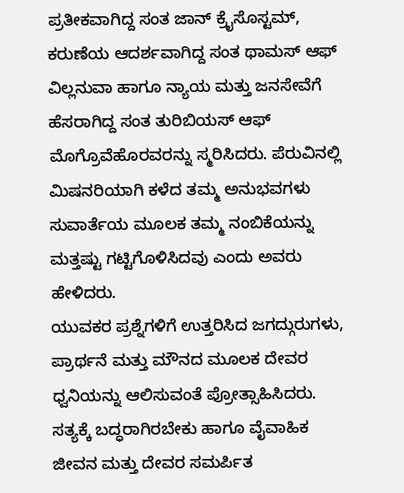ಪ್ರತೀಕವಾಗಿದ್ದ ಸಂತ ಜಾನ್ ಕ್ರೈಸೊಸ್ಟಮ್, ಕರುಣೆಯ ಆದರ್ಶವಾಗಿದ್ದ ಸಂತ ಥಾಮಸ್ ಆಫ್ ವಿಲ್ಲನುವಾ ಹಾಗೂ ನ್ಯಾಯ ಮತ್ತು ಜನಸೇವೆಗೆ ಹೆಸರಾಗಿದ್ದ ಸಂತ ತುರಿಬಿಯಸ್ ಆಫ್ ಮೊಗ್ರೊವೆಹೊರವರನ್ನು ಸ್ಮರಿಸಿದರು. ಪೆರುವಿನಲ್ಲಿ ಮಿಷನರಿಯಾಗಿ ಕಳೆದ ತಮ್ಮ ಅನುಭವಗಳು ಸುವಾರ್ತೆಯ ಮೂಲಕ ತಮ್ಮ ನಂಬಿಕೆಯನ್ನು ಮತ್ತಷ್ಟು ಗಟ್ಟಿಗೊಳಿಸಿದವು ಎಂದು ಅವರು ಹೇಳಿದರು.
ಯುವಕರ ಪ್ರಶ್ನೆಗಳಿಗೆ ಉತ್ತರಿಸಿದ ಜಗದ್ಗುರುಗಳು, ಪ್ರಾರ್ಥನೆ ಮತ್ತು ಮೌನದ ಮೂಲಕ ದೇವರ ಧ್ವನಿಯನ್ನು ಆಲಿಸುವಂತೆ ಪ್ರೋತ್ಸಾಹಿಸಿದರು. ಸತ್ಯಕ್ಕೆ ಬದ್ಧರಾಗಿರಬೇಕು ಹಾಗೂ ವೈವಾಹಿಕ ಜೀವನ ಮತ್ತು ದೇವರ ಸಮರ್ಪಿತ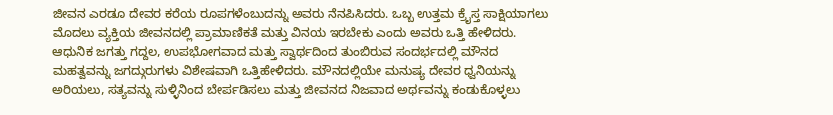ಜೀವನ ಎರಡೂ ದೇವರ ಕರೆಯ ರೂಪಗಳೆಂಬುದನ್ನು ಅವರು ನೆನಪಿಸಿದರು. ಒಬ್ಬ ಉತ್ತಮ ಕ್ರೈಸ್ತ ಸಾಕ್ಷಿಯಾಗಲು ಮೊದಲು ವ್ಯಕ್ತಿಯ ಜೀವನದಲ್ಲಿ ಪ್ರಾಮಾಣಿಕತೆ ಮತ್ತು ವಿನಯ ಇರಬೇಕು ಎಂದು ಅವರು ಒತ್ತಿ ಹೇಳಿದರು.
ಆಧುನಿಕ ಜಗತ್ತು ಗದ್ದಲ, ಉಪಭೋಗವಾದ ಮತ್ತು ಸ್ವಾರ್ಥದಿಂದ ತುಂಬಿರುವ ಸಂದರ್ಭದಲ್ಲಿ ಮೌನದ ಮಹತ್ವವನ್ನು ಜಗದ್ಗುರುಗಳು ವಿಶೇಷವಾಗಿ ಒತ್ತಿಹೇಳಿದರು. ಮೌನದಲ್ಲಿಯೇ ಮನುಷ್ಯ ದೇವರ ಧ್ವನಿಯನ್ನು ಅರಿಯಲು, ಸತ್ಯವನ್ನು ಸುಳ್ಳಿನಿಂದ ಬೇರ್ಪಡಿಸಲು ಮತ್ತು ಜೀವನದ ನಿಜವಾದ ಅರ್ಥವನ್ನು ಕಂಡುಕೊಳ್ಳಲು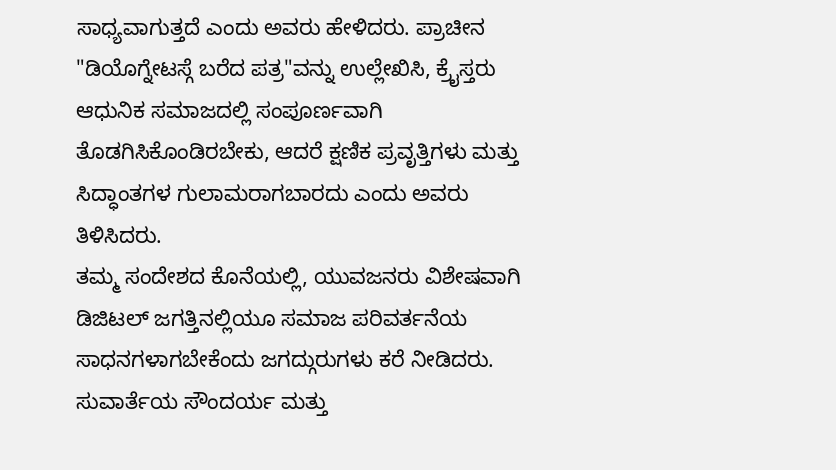ಸಾಧ್ಯವಾಗುತ್ತದೆ ಎಂದು ಅವರು ಹೇಳಿದರು. ಪ್ರಾಚೀನ "ಡಿಯೊಗ್ನೇಟಸ್ಗೆ ಬರೆದ ಪತ್ರ"ವನ್ನು ಉಲ್ಲೇಖಿಸಿ, ಕ್ರೈಸ್ತರು ಆಧುನಿಕ ಸಮಾಜದಲ್ಲಿ ಸಂಪೂರ್ಣವಾಗಿ ತೊಡಗಿಸಿಕೊಂಡಿರಬೇಕು, ಆದರೆ ಕ್ಷಣಿಕ ಪ್ರವೃತ್ತಿಗಳು ಮತ್ತು ಸಿದ್ಧಾಂತಗಳ ಗುಲಾಮರಾಗಬಾರದು ಎಂದು ಅವರು ತಿಳಿಸಿದರು.
ತಮ್ಮ ಸಂದೇಶದ ಕೊನೆಯಲ್ಲಿ, ಯುವಜನರು ವಿಶೇಷವಾಗಿ ಡಿಜಿಟಲ್ ಜಗತ್ತಿನಲ್ಲಿಯೂ ಸಮಾಜ ಪರಿವರ್ತನೆಯ ಸಾಧನಗಳಾಗಬೇಕೆಂದು ಜಗದ್ಗುರುಗಳು ಕರೆ ನೀಡಿದರು. ಸುವಾರ್ತೆಯ ಸೌಂದರ್ಯ ಮತ್ತು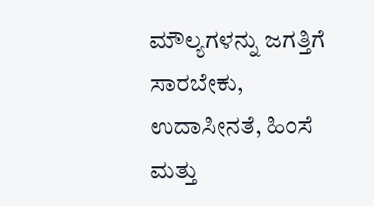ಮೌಲ್ಯಗಳನ್ನು ಜಗತ್ತಿಗೆ ಸಾರಬೇಕು, ಉದಾಸೀನತೆ, ಹಿಂಸೆ ಮತ್ತು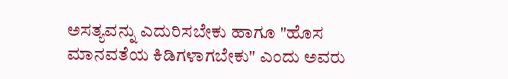ಅಸತ್ಯವನ್ನು ಎದುರಿಸಬೇಕು ಹಾಗೂ "ಹೊಸ ಮಾನವತೆಯ ಕಿಡಿಗಳಾಗಬೇಕು" ಎಂದು ಅವರು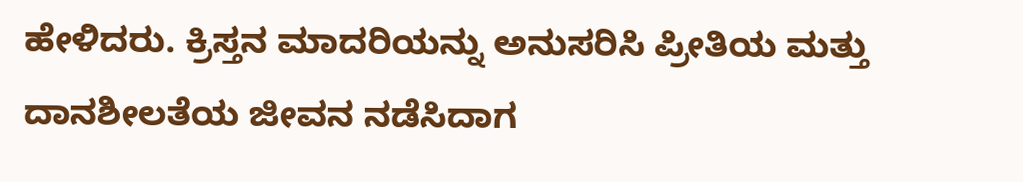ಹೇಳಿದರು. ಕ್ರಿಸ್ತನ ಮಾದರಿಯನ್ನು ಅನುಸರಿಸಿ ಪ್ರೀತಿಯ ಮತ್ತು ದಾನಶೀಲತೆಯ ಜೀವನ ನಡೆಸಿದಾಗ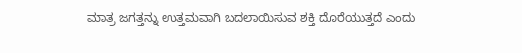ಮಾತ್ರ ಜಗತ್ತನ್ನು ಉತ್ತಮವಾಗಿ ಬದಲಾಯಿಸುವ ಶಕ್ತಿ ದೊರೆಯುತ್ತದೆ ಎಂದು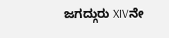ಜಗದ್ಗುರು XIVನೇ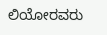ಲಿಯೋರವರು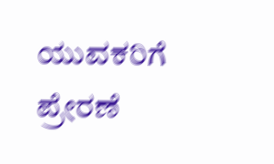ಯುವಕರಿಗೆ ಪ್ರೇರಣೆ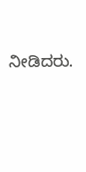ನೀಡಿದರು.